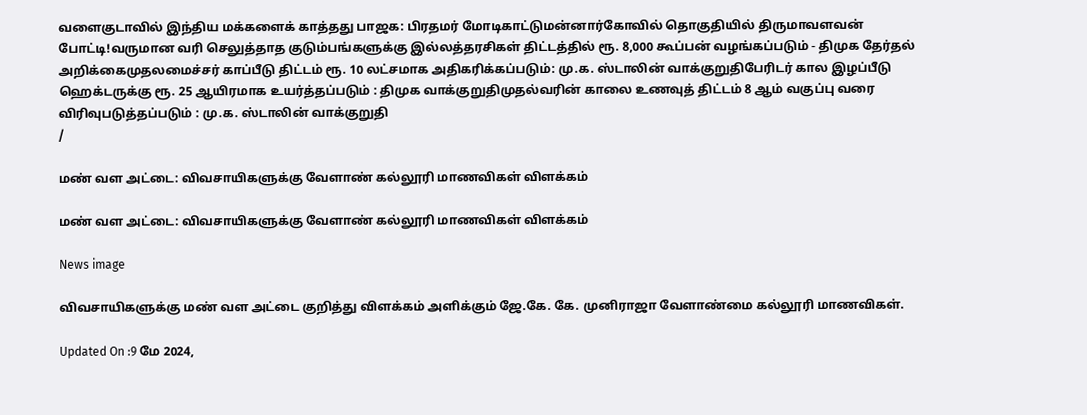வளைகுடாவில் இந்திய மக்களைக் காத்தது பாஜக: பிரதமர் மோடிகாட்டுமன்னார்கோவில் தொகுதியில் திருமாவளவன் போட்டி!வருமான வரி செலுத்தாத குடும்பங்களுக்கு இல்லத்தரசிகள் திட்டத்தில் ரூ. 8,000 கூப்பன் வழங்கப்படும் - திமுக தேர்தல் அறிக்கைமுதலமைச்சர் காப்பீடு திட்டம் ரூ. 10 லட்சமாக அதிகரிக்கப்படும்: மு.க. ஸ்டாலின் வாக்குறுதிபேரிடர் கால இழப்பீடு ஹெக்டருக்கு ரூ. 25 ஆயிரமாக உயர்த்தப்படும் : திமுக வாக்குறுதிமுதல்வரின் காலை உணவுத் திட்டம் 8 ஆம் வகுப்பு வரை விரிவுபடுத்தப்படும் : மு.க. ஸ்டாலின் வாக்குறுதி
/

மண் வள அட்டை: விவசாயிகளுக்கு வேளாண் கல்லூரி மாணவிகள் விளக்கம்

மண் வள அட்டை: விவசாயிகளுக்கு வேளாண் கல்லூரி மாணவிகள் விளக்கம்

News image

விவசாயிகளுக்கு மண் வள அட்டை குறித்து விளக்கம் அளிக்கும் ஜே.கே. கே. முனிராஜா வேளாண்மை கல்லூரி மாணவிகள்.

Updated On :9 மே 2024,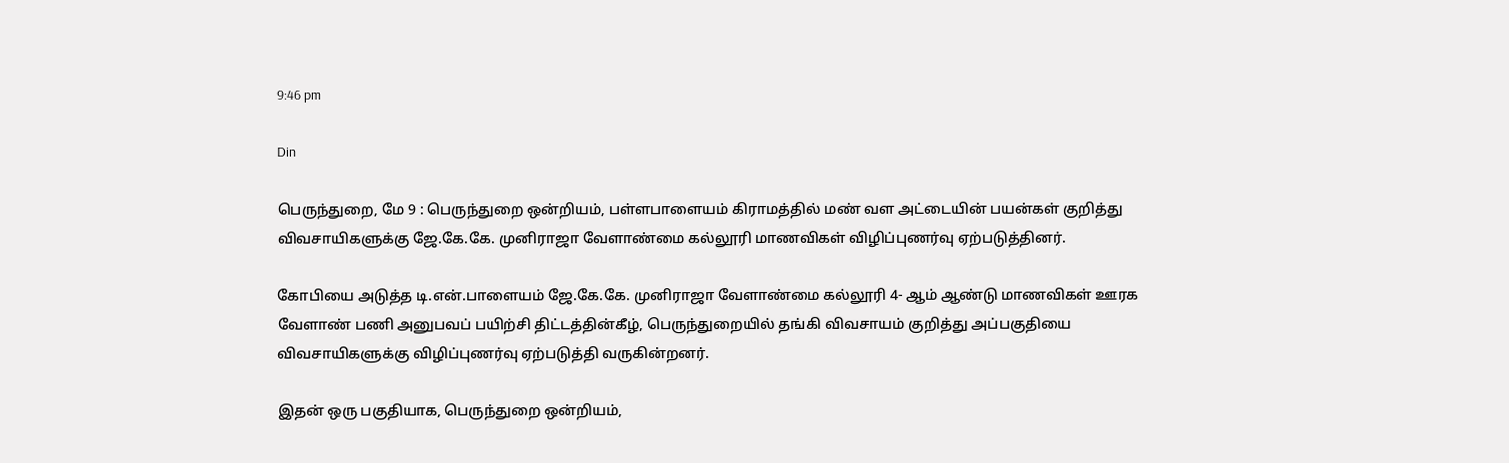9:46 pm

Din

பெருந்துறை, மே 9 : பெருந்துறை ஒன்றியம், பள்ளபாளையம் கிராமத்தில் மண் வள அட்டையின் பயன்கள் குறித்து விவசாயிகளுக்கு ஜே.கே.கே. முனிராஜா வேளாண்மை கல்லூரி மாணவிகள் விழிப்புணர்வு ஏற்படுத்தினர்.

கோபியை அடுத்த டி.என்.பாளையம் ஜே.கே.கே. முனிராஜா வேளாண்மை கல்லூரி 4- ஆம் ஆண்டு மாணவிகள் ஊரக வேளாண் பணி அனுபவப் பயிற்சி திட்டத்தின்கீழ், பெருந்துறையில் தங்கி விவசாயம் குறித்து அப்பகுதியை விவசாயிகளுக்கு விழிப்புணர்வு ஏற்படுத்தி வருகின்றனர்.

இதன் ஒரு பகுதியாக, பெருந்துறை ஒன்றியம்,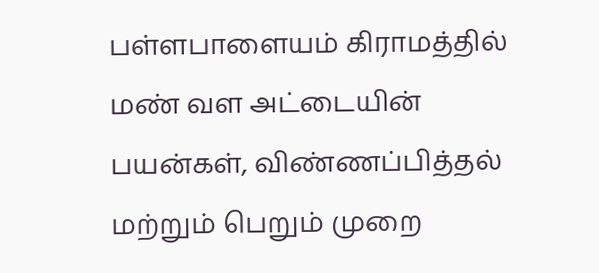பள்ளபாளையம் கிராமத்தில் மண் வள அட்டையின் பயன்கள், விண்ணப்பித்தல் மற்றும் பெறும் முறை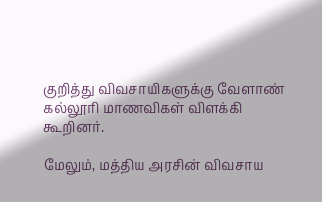குறித்து விவசாயிகளுக்கு வேளாண் கல்லூரி மாணவிகள் விளக்கி கூறினர்.

மேலும், மத்திய அரசின் விவசாய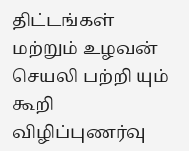திட்டங்கள் மற்றும் உழவன் செயலி பற்றி யும் கூறி விழிப்புணர்வு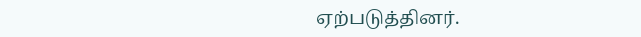ஏற்படுத்தினர்.